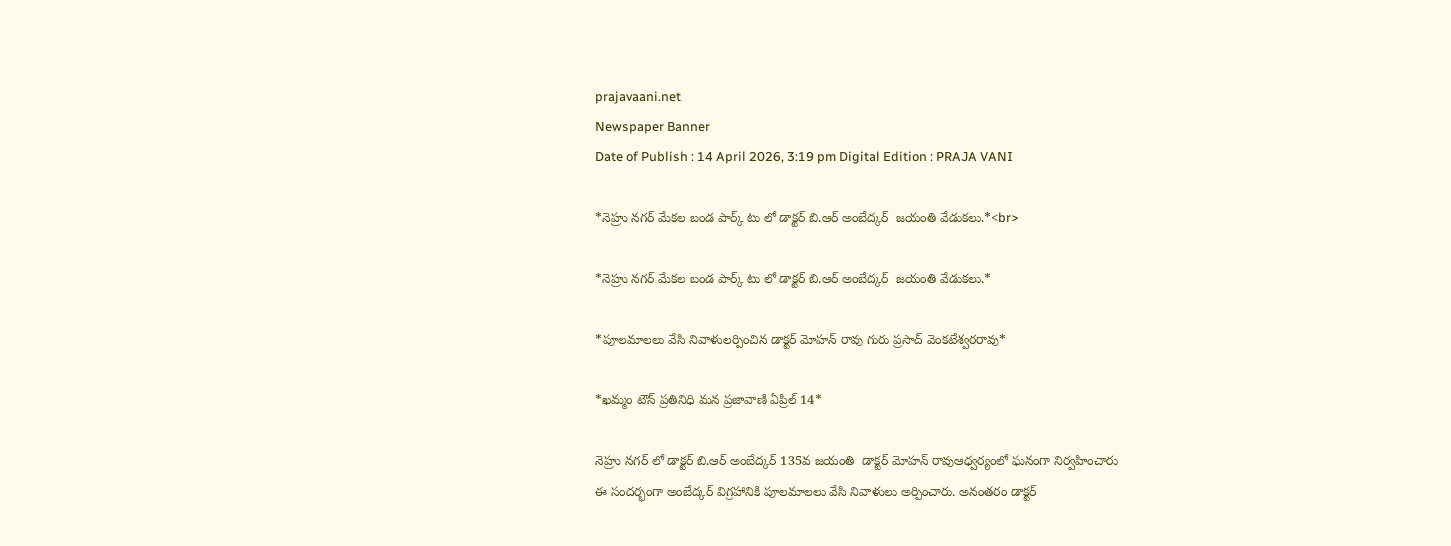prajavaani.net
Newspaper Banner
Date of Publish : 14 April 2026, 3:19 pm Digital Edition : PRAJA VANI

*నెహ్రు నగర్ మేకల బండ పార్క్ టు లో డాక్టర్ బి.ఆర్ అంబేద్కర్  జయంతి వేడుకలు.*<br>

*నెహ్రు నగర్ మేకల బండ పార్క్ టు లో డాక్టర్ బి.ఆర్ అంబేద్కర్  జయంతి వేడుకలు.*

*పూలమాలలు వేసి నివాళులర్పించిన డాక్టర్ మోహన్ రావు గురు ప్రసాద్ వెంకటేశ్వరరావు*

*ఖమ్మం టౌన్ ప్రతినిధి మన ప్రజావాణి ఏప్రిల్ 14*

నెహ్రు నగర్ లో డాక్టర్ బి.ఆర్ అంబేద్కర్ 135వ జయంతి  డాక్టర్ మోహన్ రావుఆధ్వర్యంలో ఘనంగా నిర్వహించారు
ఈ సందర్భంగా అంబేద్కర్ విగ్రహానికి పూలమాలలు వేసి నివాళులు అర్పించారు. అనంతరం డాక్టర్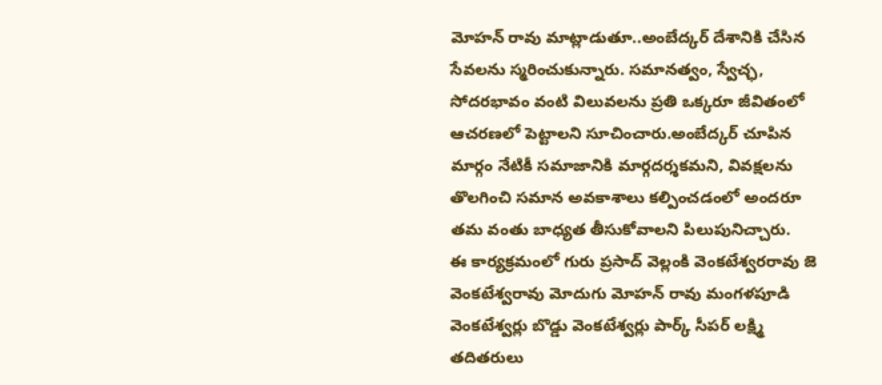మోహన్ రావు మాట్లాడుతూ..అంబేద్కర్ దేశానికి చేసిన సేవలను స్మరించుకున్నారు. సమానత్వం, స్వేచ్ఛ, సోదరభావం వంటి విలువలను ప్రతి ఒక్కరూ జీవితంలో ఆచరణలో పెట్టాలని సూచించారు.అంబేద్కర్ చూపిన మార్గం నేటికీ సమాజానికి మార్గదర్శకమని, వివక్షలను తొలగించి సమాన అవకాశాలు కల్పించడంలో అందరూ తమ వంతు బాధ్యత తీసుకోవాలని పిలుపునిచ్చారు.
ఈ కార్యక్రమంలో గురు ప్రసాద్ వెల్లంకి వెంకటేశ్వరరావు జె వెంకటేశ్వరావు మోదుగు మోహన్ రావు మంగళపూడి వెంకటేశ్వర్లు బొడ్డు వెంకటేశ్వర్లు పార్క్ సీపర్ లక్ష్మి  తదితరులు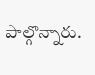పాల్గొన్నారు.